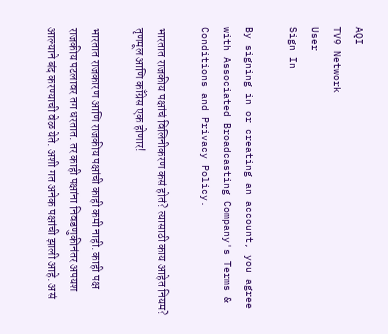AQI
TV9 Network
User
Sign In

By signing in or creating an account, you agree with Associated Broadcasting Company's Terms & Conditions and Privacy Policy.

भारतात राजकीय पक्षांचं विलिनीकरण कसं होतं? त्यासाठी काय आहेत नियम? तृणमूल आणि काँग्रेस एक होणार!

भारतात राजकारण आणि राजकीय पक्षांची काही कमी नाही. काही पक्ष राजकीय पटलावर तग धरतात. तर काही पक्षांना निवडणुकीनंतर अपयश आल्याने बंद करण्याची वेळ येते. अशी गत अनेक पक्षांची झाली आहे. असं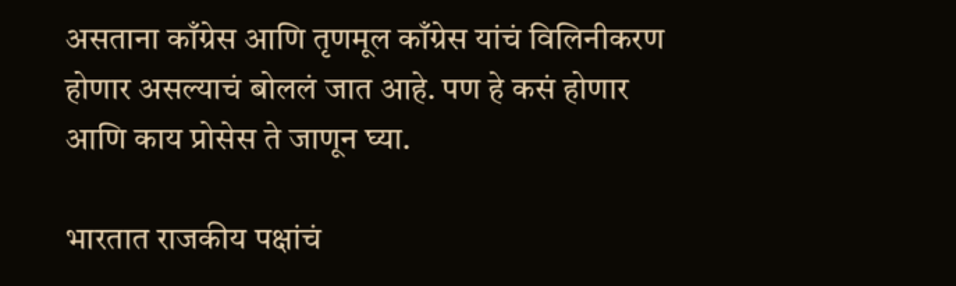असताना काँग्रेस आणि तृणमूल काँग्रेस यांचं विलिनीकरण होणार असल्याचं बोललं जात आहे. पण हे कसं होणार आणि काय प्रोसेस ते जाणून घ्या.

भारतात राजकीय पक्षांचं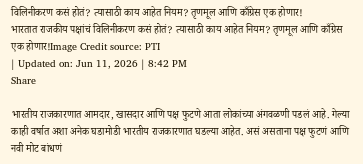विलिनीकरण कसं होतं? त्यासाठी काय आहेत नियम? तृणमूल आणि काँग्रेस एक होणार!
भारतात राजकीय पक्षांचं विलिनीकरण कसं होतं? त्यासाठी काय आहेत नियम? तृणमूल आणि काँग्रेस एक होणार!Image Credit source: PTI
| Updated on: Jun 11, 2026 | 8:42 PM
Share

भारतीय राजकारणात आमदार, खासदार आणि पक्ष फुटणे आता लोकांच्या अंगवळणी पडलं आहे. गेल्या काही वर्षात अशा अनेक घडामोडी भारतीय राजकारणात घडल्या आहेत. असं असताना पक्ष फुटणं आणि नवी मोट बांधणं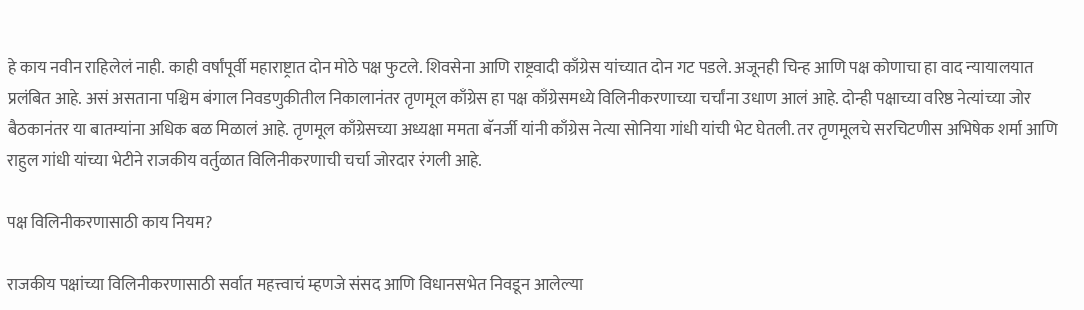हे काय नवीन राहिलेलं नाही. काही वर्षांपूर्वी महाराष्ट्रात दोन मोठे पक्ष फुटले. शिवसेना आणि राष्ट्रवादी काँग्रेस यांच्यात दोन गट पडले. अजूनही चिन्ह आणि पक्ष कोणाचा हा वाद न्यायालयात प्रलंबित आहे. असं असताना पश्चिम बंगाल निवडणुकीतील निकालानंतर तृणमूल काँग्रेस हा पक्ष काँग्रेसमध्ये विलिनीकरणाच्या चर्चांना उधाण आलं आहे. दोन्ही पक्षाच्या वरिष्ठ नेत्यांच्या जोर बैठकानंतर या बातम्यांना अधिक बळ मिळालं आहे. तृणमूल काँग्रेसच्या अध्यक्षा ममता बॅनर्जी यांनी काँग्रेस नेत्या सोनिया गांधी यांची भेट घेतली. तर तृणमूलचे सरचिटणीस अभिषेक शर्मा आणि राहुल गांधी यांच्या भेटीने राजकीय वर्तुळात विलिनीकरणाची चर्चा जोरदार रंगली आहे.

पक्ष विलिनीकरणासाठी काय नियम?

राजकीय पक्षांच्या विलिनीकरणासाठी सर्वात महत्त्वाचं म्हणजे संसद आणि विधानसभेत निवडून आलेल्या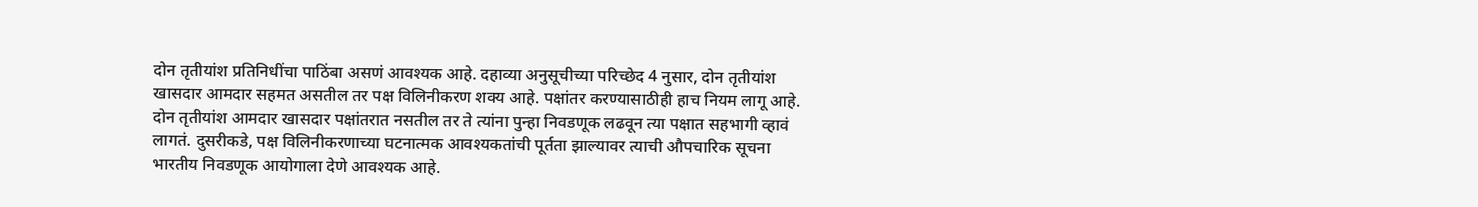दोन तृतीयांश प्रतिनिधींचा पाठिंबा असणं आवश्यक आहे. दहाव्या अनुसूचीच्या परिच्छेद 4 नुसार, दोन तृतीयांश खासदार आमदार सहमत असतील तर पक्ष विलिनीकरण शक्य आहे. पक्षांतर करण्यासाठीही हाच नियम लागू आहे. दोन तृतीयांश आमदार खासदार पक्षांतरात नसतील तर ते त्यांना पुन्हा निवडणूक लढवून त्या पक्षात सहभागी व्हावं लागतं. दुसरीकडे, पक्ष विलिनीकरणाच्या घटनात्मक आवश्यकतांची पूर्तता झाल्यावर त्याची औपचारिक सूचना भारतीय निवडणूक आयोगाला देणे आवश्यक आहे.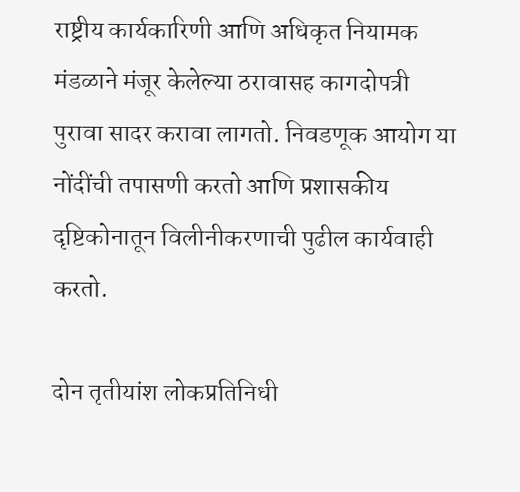राष्ट्रीय कार्यकारिणी आणि अधिकृत नियामक मंडळाने मंजूर केलेल्या ठरावासह कागदोपत्री पुरावा सादर करावा लागतो. निवडणूक आयोग या नोंदींची तपासणी करतो आणि प्रशासकीय दृष्टिकोनातून विलीनीकरणाची पुढील कार्यवाही करतो.

दोन तृतीयांश लोकप्रतिनिधी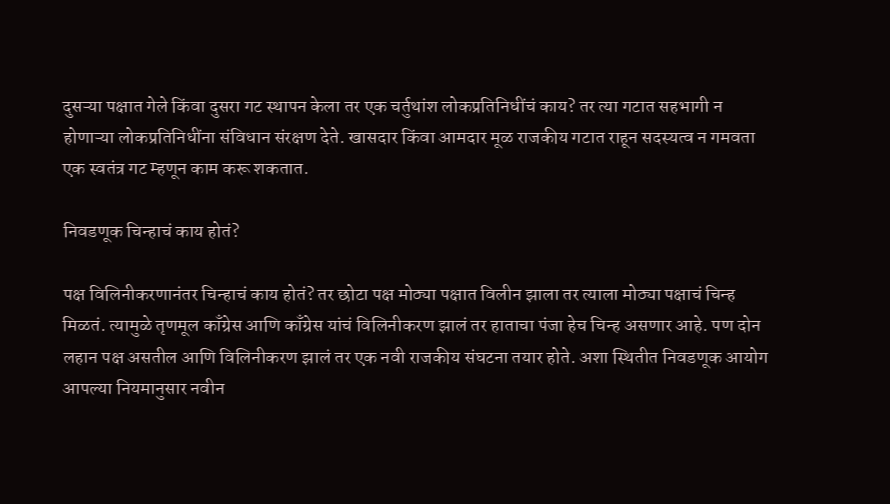दुसऱ्या पक्षात गेले किंवा दुसरा गट स्थापन केला तर एक चर्तुथांश लोकप्रतिनिधींचं काय? तर त्या गटात सहभागी न होणाऱ्या लोकप्रतिनिधींना संविधान संरक्षण देते. खासदार किंवा आमदार मूळ राजकीय गटात राहून सदस्यत्व न गमवता एक स्वतंत्र गट म्हणून काम करू शकतात.

निवडणूक चिन्हाचं काय होतं?

पक्ष विलिनीकरणानंतर चिन्हाचं काय होतं? तर छोटा पक्ष मोठ्या पक्षात विलीन झाला तर त्याला मोठ्या पक्षाचं चिन्ह मिळतं. त्यामुळे तृणमूल काँग्रेस आणि काँग्रेस यांचं विलिनीकरण झालं तर हाताचा पंजा हेच चिन्ह असणार आहे. पण दोन लहान पक्ष असतील आणि विलिनीकरण झालं तर एक नवी राजकीय संघटना तयार होते. अशा स्थितीत निवडणूक आयोग आपल्या नियमानुसार नवीन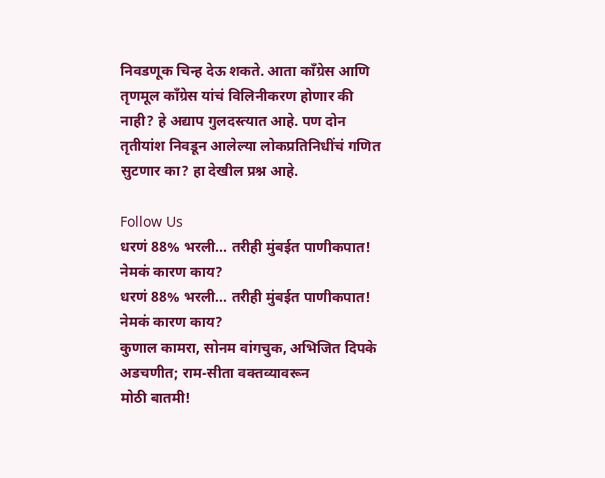निवडणूक चिन्ह देऊ शकते. आता काँग्रेस आणि तृणमूल काँग्रेस यांचं विलिनीकरण होणार की नाही? हे अद्याप गुलदस्त्यात आहे. पण दोन तृतीयांश निवडून आलेल्या लोकप्रतिनिधींचं गणित सुटणार का? हा देखील प्रश्न आहे.

Follow Us
धरणं 88% भरली... तरीही मुंबईत पाणीकपात! नेमकं कारण काय?
धरणं 88% भरली... तरीही मुंबईत पाणीकपात! नेमकं कारण काय?
कुणाल कामरा, सोनम वांगचुक, अभिजित दिपके अडचणीत; राम-सीता वक्तव्यावरून
मोठी बातमी!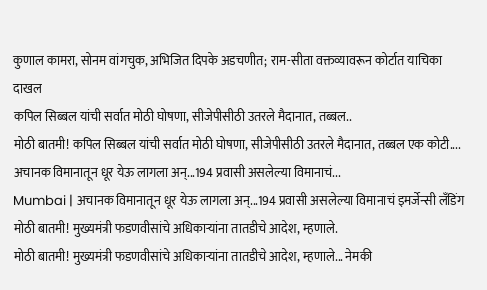कुणाल कामरा, सोनम वांगचुक, अभिजित दिपके अडचणीत; राम-सीता वक्तव्यावरून कोर्टात याचिका दाखल
कपिल सिब्बल यांची सर्वात मोठी घोषणा, सीजेपीसीठी उतरले मैदानात, तब्बल..
मोठी बातमी! कपिल सिब्बल यांची सर्वात मोठी घोषणा, सीजेपीसीठी उतरले मैदानात, तब्बल एक कोटी....
अचानक विमानातून धूर येऊ लागला अन्...194 प्रवासी असलेल्या विमानाचं...
Mumbai | अचानक विमानातून धूर येऊ लागला अन्...194 प्रवासी असलेल्या विमानाचं इमर्जेन्सी लँडिंग
मोठी बातमी! मुख्यमंत्री फडणवीसांचे अधिकाऱ्यांना तातडीचे आदेश, म्हणाले.
मोठी बातमी! मुख्यमंत्री फडणवीसांचे अधिकाऱ्यांना तातडीचे आदेश, म्हणाले... नेमकी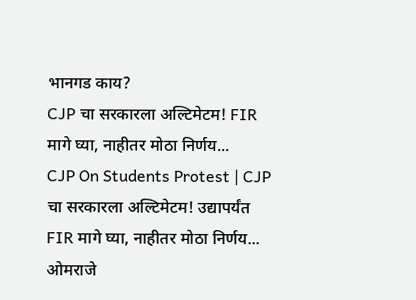भानगड काय?
CJP चा सरकारला अल्टिमेटम! FIR मागे घ्या, नाहीतर मोठा निर्णय...
CJP On Students Protest | CJP चा सरकारला अल्टिमेटम! उद्यापर्यंत FIR मागे घ्या, नाहीतर मोठा निर्णय...
ओमराजे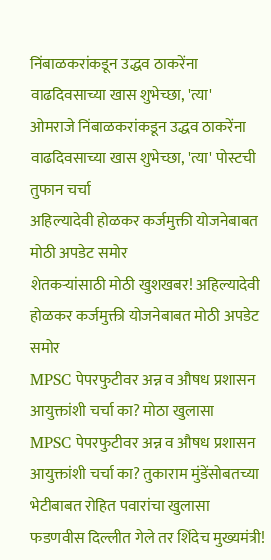निंबाळकरांकडून उद्धव ठाकरेंना वाढदिवसाच्या खास शुभेच्छा, 'त्या'
ओमराजे निंबाळकरांकडून उद्धव ठाकरेंना वाढदिवसाच्या खास शुभेच्छा, 'त्या' पोस्टची तुफान चर्चा
अहिल्यादेवी होळकर कर्जमुक्ती योजनेबाबत मोठी अपडेट समोर
शेतकऱ्यांसाठी मोठी खुशखबर! अहिल्यादेवी होळकर कर्जमुक्ती योजनेबाबत मोठी अपडेट समोर
MPSC पेपरफुटीवर अन्न व औषध प्रशासन आयुक्तांशी चर्चा का? मोठा खुलासा
MPSC पेपरफुटीवर अन्न व औषध प्रशासन आयुक्तांशी चर्चा का? तुकाराम मुंडेंसोबतच्या भेटीबाबत रोहित पवारांचा खुलासा
फडणवीस दिल्लीत गेले तर शिंदेच मुख्यमंत्री!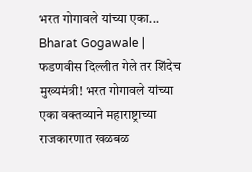भरत गोगावले यांच्या एका...
Bharat Gogawale | फडणवीस दिल्लीत गेले तर शिंदेच मुख्यमंत्री! भरत गोगावले यांच्या एका वक्तव्याने महाराष्ट्राच्या राजकारणात खळबळ